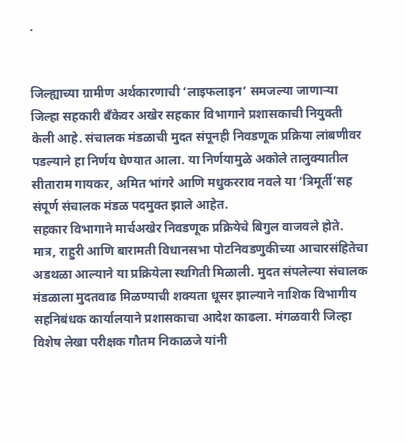.


जिल्ह्याच्या ग्रामीण अर्थकारणाची ‘लाइफलाइन’ समजल्या जाणाऱ्या जिल्हा सहकारी बँकेवर अखेर सहकार विभागाने प्रशासकाची नियुक्ती केली आहे. संचालक मंडळाची मुदत संपूनही निवडणूक प्रक्रिया लांबणीवर पडल्याने हा निर्णय घेण्यात आला. या निर्णयामुळे अकोले तालुक्यातील सीताराम गायकर, अमित भांगरे आणि मधुकरराव नवले या ‘त्रिमूर्ती’सह संपूर्ण संचालक मंडळ पदमुक्त झाले आहेत.
सहकार विभागाने मार्चअखेर निवडणूक प्रक्रियेचे बिगुल वाजवले होते. मात्र, राहुरी आणि बारामती विधानसभा पोटनिवडणुकीच्या आचारसंहितेचा अडथळा आल्याने या प्रक्रियेला स्थगिती मिळाली. मुदत संपलेल्या संचालक मंडळाला मुदतवाढ मिळण्याची शक्यता धूसर झाल्याने नाशिक विभागीय सहनिबंधक कार्यालयाने प्रशासकाचा आदेश काढला. मंगळवारी जिल्हा विशेष लेखा परीक्षक गौतम निकाळजे यांनी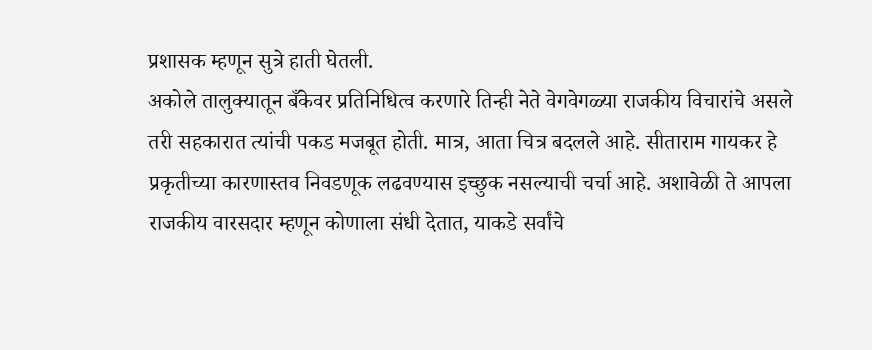प्रशासक म्हणून सुत्रे हाती घेतली.
अकोले तालुक्यातून बँकेवर प्रतिनिधित्व करणारे तिन्ही नेते वेगवेगळ्या राजकीय विचारांचे असले तरी सहकारात त्यांची पकड मजबूत होती. मात्र, आता चित्र बदलले आहे. सीताराम गायकर हे प्रकृतीच्या कारणास्तव निवडणूक लढवण्यास इच्छुक नसल्याची चर्चा आहे. अशावेळी ते आपला राजकीय वारसदार म्हणून कोणाला संधी देतात, याकडे सर्वांचे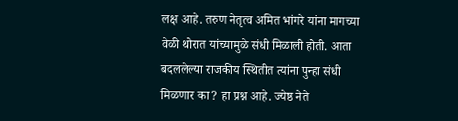लक्ष आहे. तरुण नेतृत्व अमित भांगरे यांना मागच्या वेळी थोरात यांच्यामुळे संधी मिळाली होती. आता बदललेल्या राजकीय स्थितीत त्यांना पुन्हा संधी मिळणार का? हा प्रश्न आहे. ज्येष्ठ नेते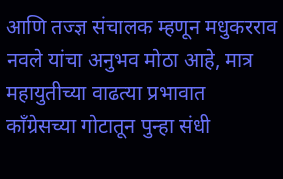आणि तज्ज्ञ संचालक म्हणून मधुकरराव नवले यांचा अनुभव मोठा आहे, मात्र महायुतीच्या वाढत्या प्रभावात काँग्रेसच्या गोटातून पुन्हा संधी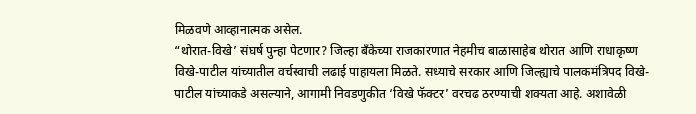मिळवणे आव्हानात्मक असेल.
“थोरात-विखे’ संघर्ष पुन्हा पेटणार? जिल्हा बँकेच्या राजकारणात नेहमीच बाळासाहेब थोरात आणि राधाकृष्ण विखे-पाटील यांच्यातील वर्चस्वाची लढाई पाहायला मिळते. सध्याचे सरकार आणि जिल्ह्याचे पालकमंत्रिपद विखे-पाटील यांच्याकडे असल्याने, आगामी निवडणुकीत ‘विखे फॅक्टर’ वरचढ ठरण्याची शक्यता आहे. अशावेळी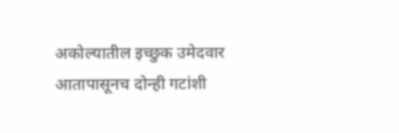अकोल्यातील इच्छुक उमेदवार आतापासूनच दोन्ही गटांशी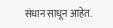संधान साधून आहेत.